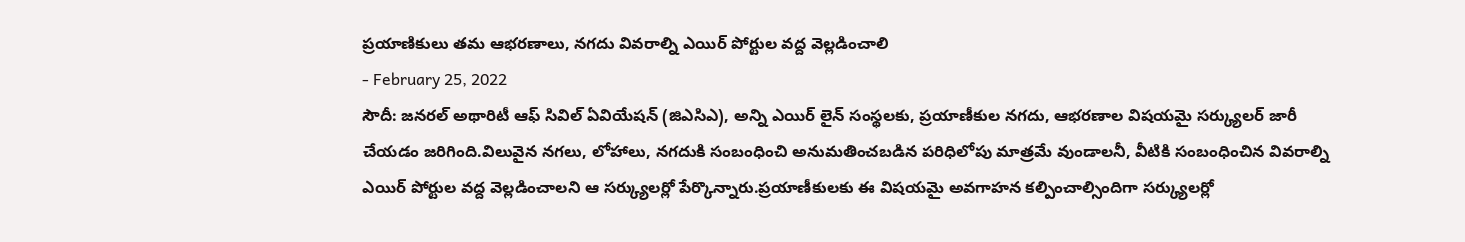ప్రయాణికులు తమ ఆభరణాలు, నగదు వివరాల్ని ఎయిర్ పోర్టుల వద్ద వెల్లడించాలి
- February 25, 2022
సౌదీ: జనరల్ అథారిటీ ఆఫ్ సివిల్ ఏవియేషన్ (జిఎసిఎ), అన్ని ఎయిర్ లైన్ సంస్థలకు, ప్రయాణీకుల నగదు, ఆభరణాల విషయమై సర్క్యులర్ జారీ చేయడం జరిగింది.విలువైన నగలు, లోహాలు, నగదుకి సంబంధించి అనుమతించబడిన పరిధిలోపు మాత్రమే వుండాలనీ, వీటికి సంబంధించిన వివరాల్ని ఎయిర్ పోర్టుల వద్ద వెల్లడించాలని ఆ సర్క్యులర్లో పేర్కొన్నారు.ప్రయాణీకులకు ఈ విషయమై అవగాహన కల్పించాల్సిందిగా సర్క్యులర్లో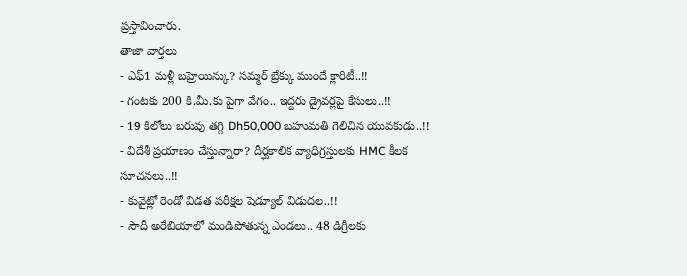ప్రస్తావించారు.
తాజా వార్తలు
- ఎఫ్1 మళ్లీ బహ్రెయిన్కు? సమ్మర్ బ్రేక్కు ముందే క్లారిటీ..!!
- గంటకు 200 కి.మీ.కు పైగా వేగం.. ఇద్దరు డ్రైవర్లపై కేసులు..!!
- 19 కిలోలు బరువు తగ్గి Dh50,000 బహుమతి గెలిచిన యువకుడు..!!
- విదేశీ ప్రయాణం చేస్తున్నారా? దీర్ఘకాలిక వ్యాధిగ్రస్తులకు HMC కీలక సూచనలు..!!
- కువైట్లో రెండో విడత పరీక్షల షెడ్యూల్ విడుదల..!!
- సౌదీ అరేబియాలో మండిపోతున్న ఎండలు.. 48 డిగ్రీలకు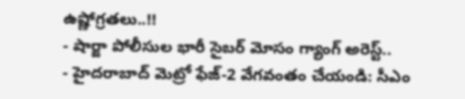ఉష్ణోగ్రతలు..!!
- షార్జా పోలీసుల భారీ సైబర్ మోసం గ్యాంగ్ అరెస్ట్..
- హైదరాబాద్ మెట్రో ఫేజ్-2 వేగవంతం చేయండి: సీఎం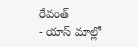రేవంత్
- యాస్ మాల్లో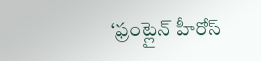‘ఫ్రంట్లైన్ హీరోస్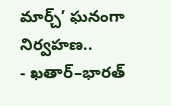మార్చ్’ ఘనంగా నిర్వహణ..
- ఖతార్–భారత్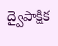ద్వైపాక్షిక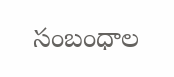సంబంధాల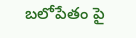బలోపేతం పై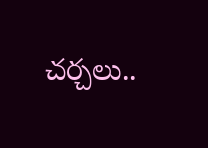చర్చలు..